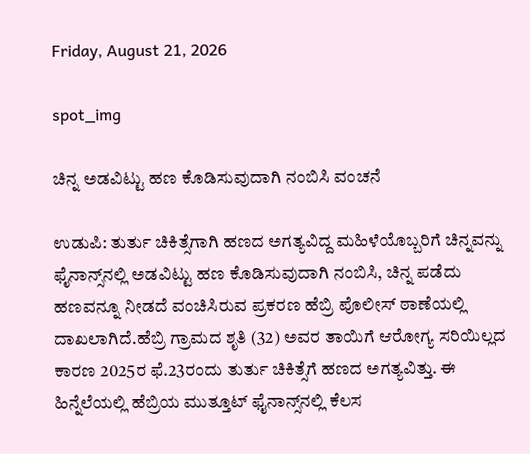Friday, August 21, 2026

spot_img

ಚಿನ್ನ ಅಡವಿಟ್ಟು ಹಣ ಕೊಡಿಸುವುದಾಗಿ ನಂಬಿಸಿ ವಂಚನೆ

ಉಡುಪಿ: ತುರ್ತು ಚಿಕಿತ್ಸೆಗಾಗಿ ಹಣದ ಅಗತ್ಯವಿದ್ದ ಮಹಿಳೆಯೊಬ್ಬರಿಗೆ ಚಿನ್ನವನ್ನು ಫೈನಾನ್ಸ್‌ನಲ್ಲಿ ಅಡವಿಟ್ಟು ಹಣ ಕೊಡಿಸುವುದಾಗಿ ನಂಬಿಸಿ, ಚಿನ್ನ ಪಡೆದು ಹಣವನ್ನೂ ನೀಡದೆ ವಂಚಿಸಿರುವ ಪ್ರಕರಣ ಹೆಬ್ರಿ ಪೊಲೀಸ್ ಠಾಣೆಯಲ್ಲಿ ದಾಖಲಾಗಿದೆ.ಹೆಬ್ರಿ ಗ್ರಾಮದ ಶೃತಿ (32) ಅವರ ತಾಯಿಗೆ ಆರೋಗ್ಯ ಸರಿಯಿಲ್ಲದ ಕಾರಣ 2025ರ ಫೆ.23ರಂದು ತುರ್ತು ಚಿಕಿತ್ಸೆಗೆ ಹಣದ ಅಗತ್ಯವಿತ್ತು. ಈ ಹಿನ್ನೆಲೆಯಲ್ಲಿ ಹೆಬ್ರಿಯ ಮುತ್ತೂಟ್ ಫೈನಾನ್ಸ್‌ನಲ್ಲಿ ಕೆಲಸ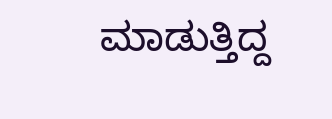ಮಾಡುತ್ತಿದ್ದ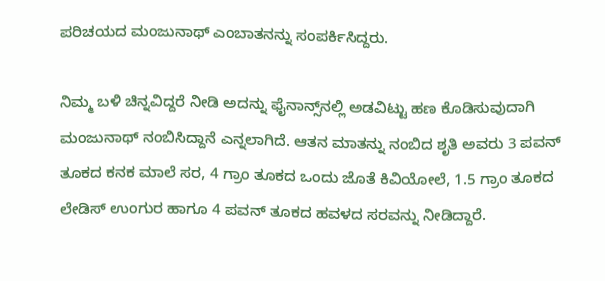ಪರಿಚಯದ ಮಂಜುನಾಥ್ ಎಂಬಾತನನ್ನು ಸಂಪರ್ಕಿಸಿದ್ದರು.

ನಿಮ್ಮ ಬಳಿ ಚಿನ್ನವಿದ್ದರೆ ನೀಡಿ ಅದನ್ನು ಫೈನಾನ್ಸ್‌ನಲ್ಲಿ ಅಡವಿಟ್ಟು ಹಣ ಕೊಡಿಸುವುದಾಗಿ ಮಂಜುನಾಥ್ ನಂಬಿಸಿದ್ದಾನೆ ಎನ್ನಲಾಗಿದೆ. ಆತನ ಮಾತನ್ನು ನಂಬಿದ ಶೃತಿ ಅವರು 3 ಪವನ್ ತೂಕದ ಕನಕ ಮಾಲೆ ಸರ, 4 ಗ್ರಾಂ ತೂಕದ ಒಂದು ಜೊತೆ ಕಿವಿಯೋಲೆ, 1.5 ಗ್ರಾಂ ತೂಕದ ಲೇಡಿಸ್ ಉಂಗುರ ಹಾಗೂ 4 ಪವನ್ ತೂಕದ ಹವಳದ ಸರವನ್ನು ನೀಡಿದ್ದಾರೆ.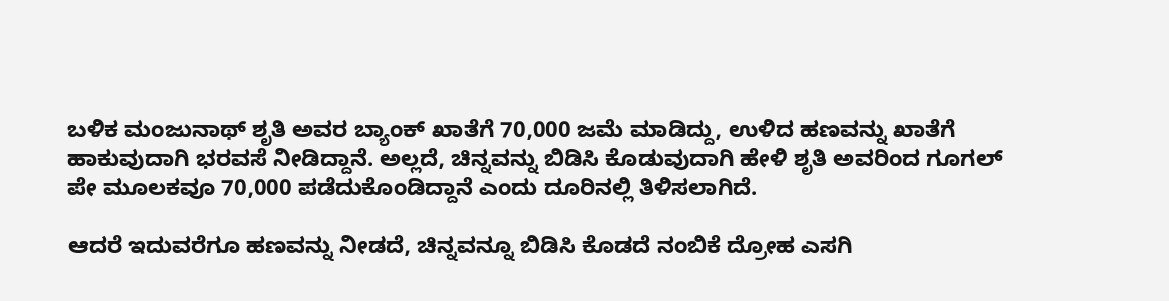ಬಳಿಕ ಮಂಜುನಾಥ್ ಶೃತಿ ಅವರ ಬ್ಯಾಂಕ್ ಖಾತೆಗೆ 70,000 ಜಮೆ ಮಾಡಿದ್ದು, ಉಳಿದ ಹಣವನ್ನು ಖಾತೆಗೆ ಹಾಕುವುದಾಗಿ ಭರವಸೆ ನೀಡಿದ್ದಾನೆ. ಅಲ್ಲದೆ, ಚಿನ್ನವನ್ನು ಬಿಡಿಸಿ ಕೊಡುವುದಾಗಿ ಹೇಳಿ ಶೃತಿ ಅವರಿಂದ ಗೂಗಲ್ ಪೇ ಮೂಲಕವೂ 70,000 ಪಡೆದುಕೊಂಡಿದ್ದಾನೆ ಎಂದು ದೂರಿನಲ್ಲಿ ತಿಳಿಸಲಾಗಿದೆ.

ಆದರೆ ಇದುವರೆಗೂ ಹಣವನ್ನು ನೀಡದೆ, ಚಿನ್ನವನ್ನೂ ಬಿಡಿಸಿ ಕೊಡದೆ ನಂಬಿಕೆ ದ್ರೋಹ ಎಸಗಿ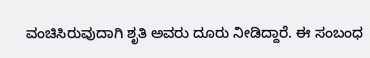ವಂಚಿಸಿರುವುದಾಗಿ ಶೃತಿ ಅವರು ದೂರು ನೀಡಿದ್ದಾರೆ. ಈ ಸಂಬಂಧ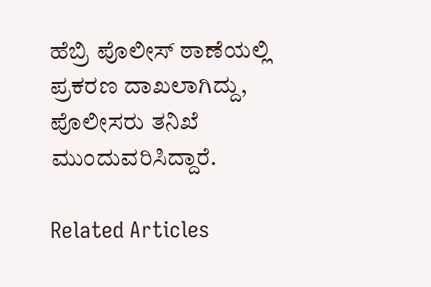ಹೆಬ್ರಿ ಪೊಲೀಸ್ ಠಾಣೆಯಲ್ಲಿ ಪ್ರಕರಣ ದಾಖಲಾಗಿದ್ದು, ಪೊಲೀಸರು ತನಿಖೆ ಮುಂದುವರಿಸಿದ್ದಾರೆ.

Related Articles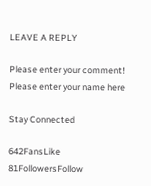LEAVE A REPLY

Please enter your comment!
Please enter your name here

Stay Connected

642FansLike
81FollowersFollow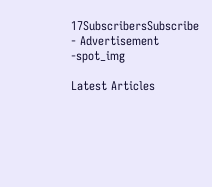17SubscribersSubscribe
- Advertisement -spot_img

Latest Articles